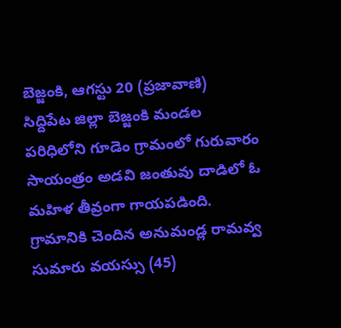బెజ్జంకి, ఆగస్టు 20 (ప్రజావాణి)
సిద్దిపేట జిల్లా బెజ్జంకి మండల పరిధిలోని గూడెం గ్రామంలో గురువారం సాయంత్రం అడవి జంతువు దాడిలో ఓ మహిళ తీవ్రంగా గాయపడింది. గ్రామానికి చెందిన అనుమండ్ల రామవ్వ సుమారు వయస్సు (45)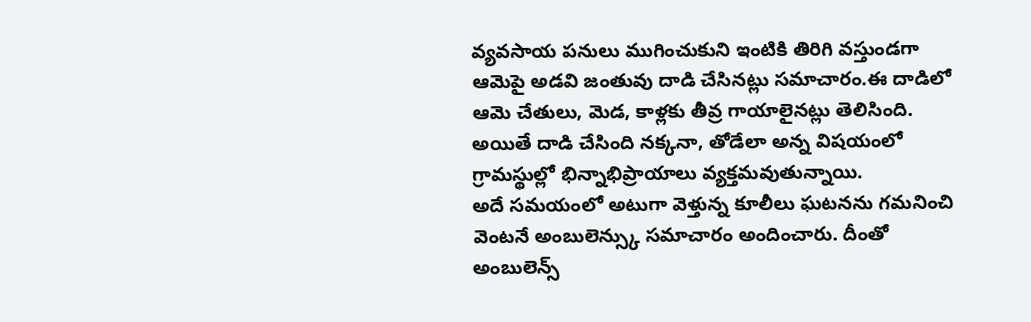వ్యవసాయ పనులు ముగించుకుని ఇంటికి తిరిగి వస్తుండగా ఆమెపై అడవి జంతువు దాడి చేసినట్లు సమాచారం.ఈ దాడిలో ఆమె చేతులు, మెడ, కాళ్లకు తీవ్ర గాయాలైనట్లు తెలిసింది. అయితే దాడి చేసింది నక్కనా, తోడేలా అన్న విషయంలో గ్రామస్థుల్లో భిన్నాభిప్రాయాలు వ్యక్తమవుతున్నాయి.
అదే సమయంలో అటుగా వెళ్తున్న కూలీలు ఘటనను గమనించి వెంటనే అంబులెన్స్కు సమాచారం అందించారు. దీంతో అంబులెన్స్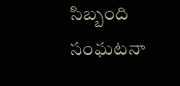సిబ్బంది సంఘటనా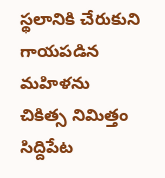స్థలానికి చేరుకుని గాయపడిన మహిళను చికిత్స నిమిత్తం సిద్దిపేట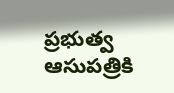ప్రభుత్వ ఆసుపత్రికి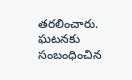తరలించారు. ఘటనకు సంబంధించిన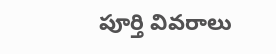పూర్తి వివరాలు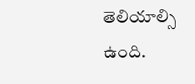తెలియాల్సి ఉంది.